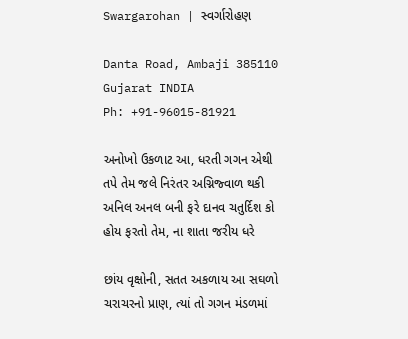Swargarohan | સ્વર્ગારોહણ

Danta Road, Ambaji 385110
Gujarat INDIA
Ph: +91-96015-81921

અનોખો ઉકળાટ આ, ધરતી ગગન એથી
તપે તેમ જલે નિરંતર અગ્નિજ્વાળ થકી
અનિલ અનલ બની ફરે દાનવ ચતુર્દિશ કો
હોય ફરતો તેમ, ના શાતા જરીય ધરે

છાંય વૃક્ષોની, સતત અકળાય આ સઘળો
ચરાચરનો પ્રાણ, ત્યાં તો ગગન મંડળમાં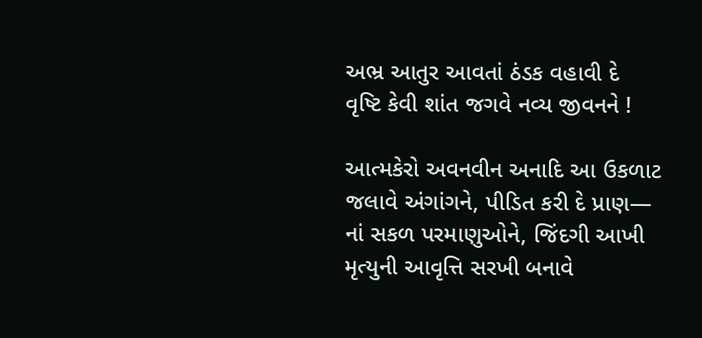અભ્ર આતુર આવતાં ઠંડક વહાવી દે
વૃષ્ટિ કેવી શાંત જગવે નવ્ય જીવનને !

આત્મકેરો અવનવીન અનાદિ આ ઉકળાટ
જલાવે અંગાંગને, પીડિત કરી દે પ્રાણ—
નાં સકળ પરમાણુઓને, જિંદગી આખી
મૃત્યુની આવૃત્તિ સરખી બનાવે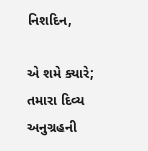નિશદિન,

એ શમે ક્યારે; તમારા દિવ્ય અનુગ્રહની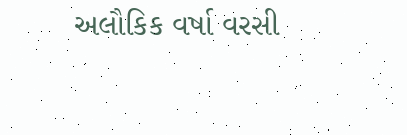અલૌકિક વર્ષા વરસી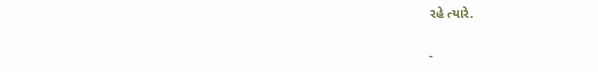રહે ત્યારે.

-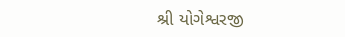શ્રી યોગેશ્વરજી